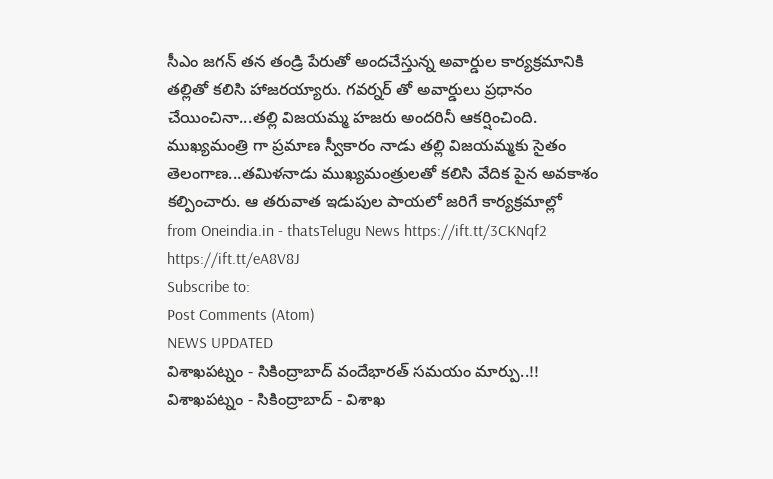సీఎం జగన్ తన తండ్రి పేరుతో అందచేస్తున్న అవార్డుల కార్యక్రమానికి తల్లితో కలిసి హాజరయ్యారు. గవర్నర్ తో అవార్డులు ప్రధానం చేయించినా...తల్లి విజయమ్మ హజరు అందరినీ ఆకర్షించింది. ముఖ్యమంత్రి గా ప్రమాణ స్వీకారం నాడు తల్లి విజయమ్మకు సైతం తెలంగాణ...తమిళనాడు ముఖ్యమంత్రులతో కలిసి వేదిక పైన అవకాశం కల్పించారు. ఆ తరువాత ఇడుపుల పాయలో జరిగే కార్యక్రమాల్లో
from Oneindia.in - thatsTelugu News https://ift.tt/3CKNqf2
https://ift.tt/eA8V8J
Subscribe to:
Post Comments (Atom)
NEWS UPDATED
విశాఖపట్నం - సికింద్రాబాద్ వందేభారత్ సమయం మార్పు..!!
విశాఖపట్నం - సికింద్రాబాద్ - విశాఖ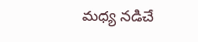మధ్య నడిచే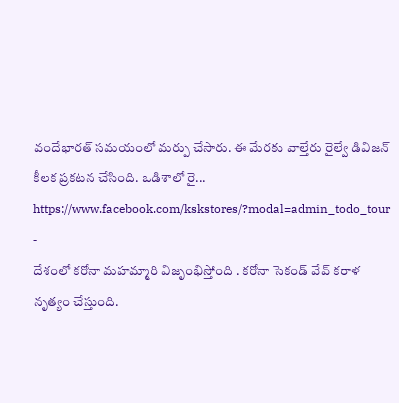వందేభారత్ సమయంలో మర్పు చేసారు. ఈ మేరకు వాల్తేరు రైల్వే డివిజన్ కీలక ప్రకటన చేసింది. ఒడిశాలో రై...
https://www.facebook.com/kskstores/?modal=admin_todo_tour
-
దేశంలో కరోనా మహమ్మారి విజృంభిస్తోంది . కరోనా సెకండ్ వేవ్ కరాళ నృత్యం చేస్తుంది.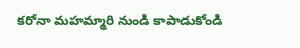కరోనా మహమ్మారి నుండి కాపాడుకోండి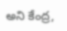అని కేంద్ర,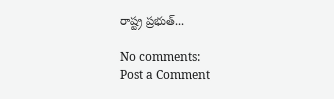రాష్ట్ర ప్రభుత్...

No comments:
Post a Comment